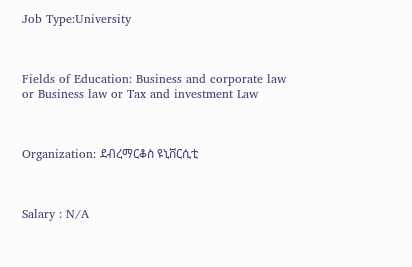Job Type:University



Fields of Education: Business and corporate law or Business law or Tax and investment Law



Organization: ደብረማርቆስ ዩኒቨርሲቲ



Salary : N/A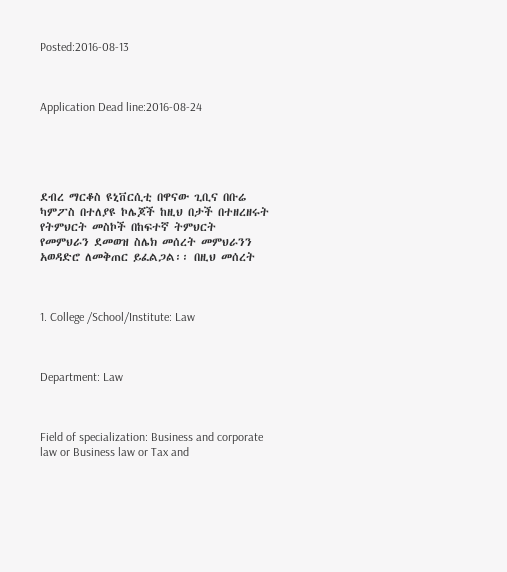Posted:2016-08-13



Application Dead line:2016-08-24





ደብረ ማርቆስ ዩኒቨርሲቲ በዋናው ጊቢና በቡሬ ካምፖስ በተለያዩ ኮሌጆች ከዚህ በታች በተዘረዘሩት የትምህርት መስኮች በከፍተኛ ትምህርት የመምህራን ደመወዝ ስሌክ መሰረት መምህራንን አወዳድሮ ለመቅጠር ይፈልጋል፡፡ በዚህ መሰረት



1. College /School/Institute: Law



Department: Law



Field of specialization: Business and corporate law or Business law or Tax and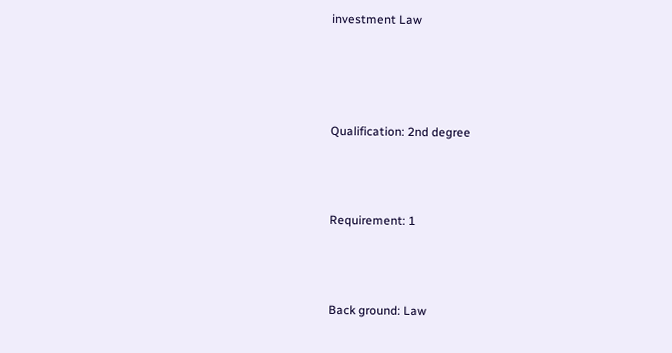investment Law




Qualification: 2nd degree



Requirement: 1



Back ground: Law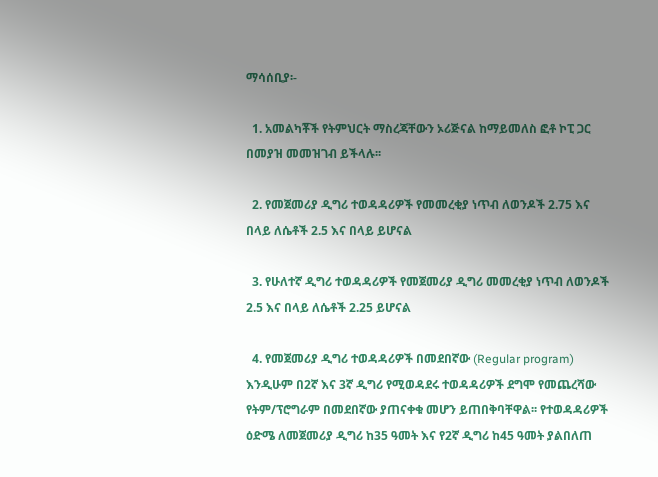ማሳሰቢያ፡-

  1. አመልካቾች የትምህርት ማስረጃቸውን ኦሪጅናል ከማይመለስ ፎቶ ኮፒ ጋር በመያዝ መመዝገብ ይችላሉ፡፡

  2. የመጀመሪያ ዲግሪ ተወዳዳሪዎች የመመረቂያ ነጥብ ለወንዶች 2.75 እና በላይ ለሴቶች 2.5 እና በላይ ይሆናል

  3. የሁለተኛ ዲግሪ ተወዳዳሪዎች የመጀመሪያ ዲግሪ መመረቂያ ነጥብ ለወንዶች 2.5 እና በላይ ለሴቶች 2.25 ይሆናል

  4. የመጀመሪያ ዲግሪ ተወዳዳሪዎች በመደበኛው (Regular program) እንዲሁም በ2ኛ እና 3ኛ ዲግሪ የሚወዳደሩ ተወዳዳሪዎች ደግሞ የመጨረሻው የትም/ፕሮግራም በመደበኛው ያጠናቀቁ መሆን ይጠበቅባቸዋል፡፡ የተወዳዳሪዎች ዕድሜ ለመጀመሪያ ዲግሪ ከ35 ዓመት እና የ2ኛ ዲግሪ ከ45 ዓመት ያልበለጠ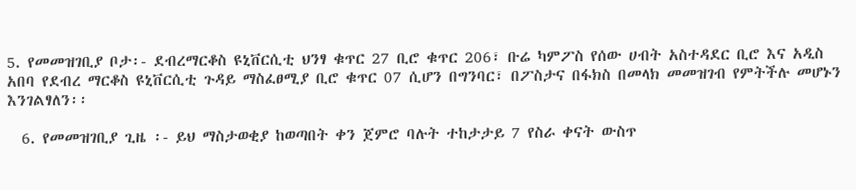5. የመመዝገቢያ ቦታ፡- ደብረማርቆስ ዩኒቨርሲቲ ህንፃ ቁጥር 27 ቢሮ ቁጥር 206፣ ቡሬ ካምፖስ የሰው ሀብት አስተዳደር ቢሮ እና አዲስ አበባ የደብረ ማርቆስ ዩኒቨርሲቲ ጉዳይ ማስፈፀሚያ ቢሮ ቁጥር 07 ሲሆን በግንባር፣ በፖስታና በፋክስ በመላክ መመዝገብ የምትችሉ መሆኑን እንገልፃለን፡፡

  6. የመመዝገቢያ ጊዜ ፡- ይህ ማስታወቂያ ከወጣበት ቀን ጀምሮ ባሉት ተከታታይ 7 የስራ ቀናት ውስጥ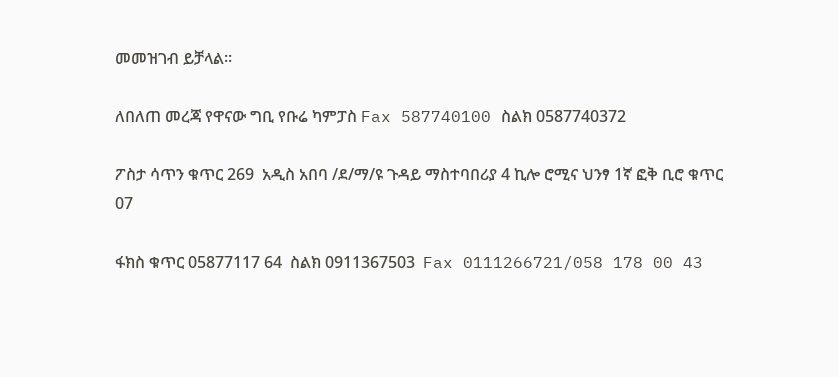መመዝገብ ይቻላል፡፡

ለበለጠ መረጃ የዋናው ግቢ የቡሬ ካምፓስ Fax 587740100 ስልክ 0587740372

ፖስታ ሳጥን ቁጥር 269  አዲስ አበባ /ደ/ማ/ዩ ጉዳይ ማስተባበሪያ 4 ኪሎ ሮሚና ህንፃ 1ኛ ፎቅ ቢሮ ቁጥር 07

ፋክስ ቁጥር 05877117 64  ስልክ 0911367503  Fax 0111266721/058 178 00 43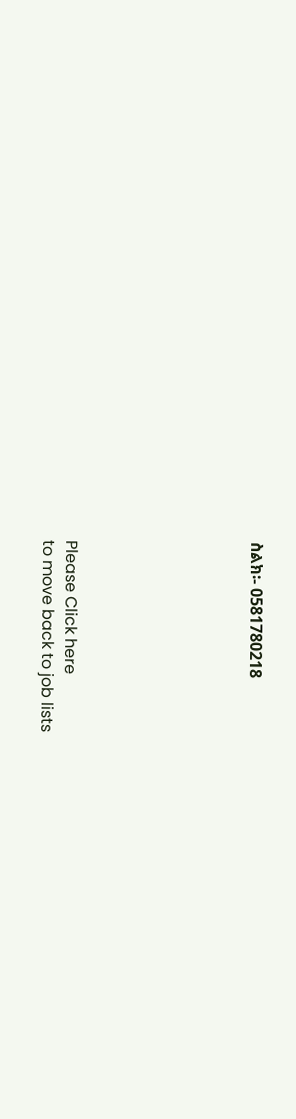ስልክ፡- 0581780218







Please Click here
to move back to job lists